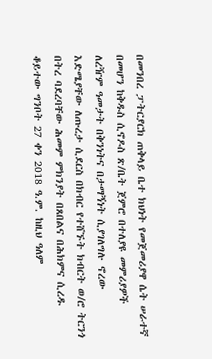በመንበረ ፓትርያርክ ጠቅላይ ቤተ ክህነት የመጀመሪያዋ ሴት ሠራተኛ በመሆን ከቅዱስ ሲኖዶስ ጽ/ቤት ጀምሮ በተለያዩ መምሪያዎች ለረዥም ዓመታት በቅንነትና በታማኝነት ሲያገለግሉ ኖረው እድሜያቸው ለጡረታ ሲደርስ በክብር የተሸኙት ክብርት ወ/ሮ ትርንጎ በትረ ባደረባቸው ሕመም ምክንያት በጸበልና በሕክምና ሲረዱ ቆይተው ግንቦት 27 ቀን 2018 ዓ.ም. ከዚህ ዓለም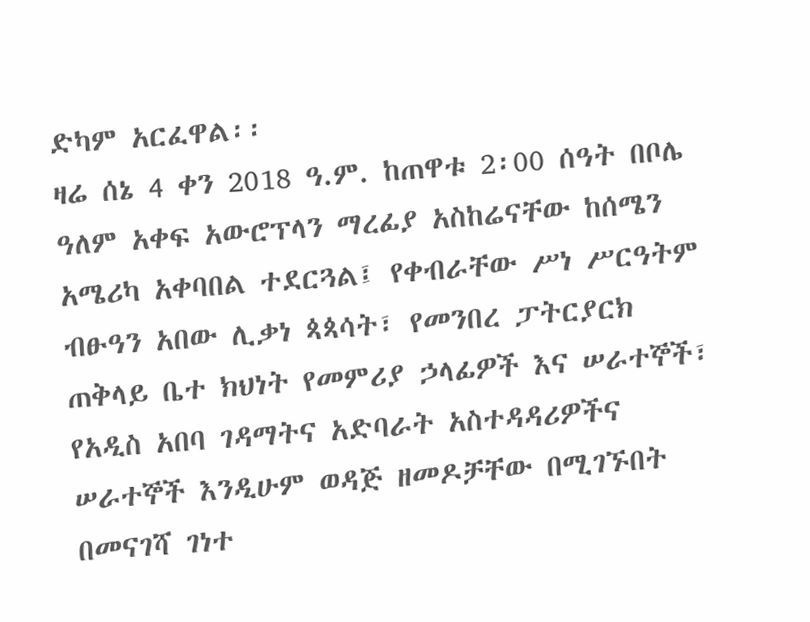ድካም አርፈዋል፡፡
ዛሬ ሰኔ 4 ቀን 2018 ዓ.ም. ከጠዋቱ 2፡00 ሰዓት በቦሌ ዓለም አቀፍ አውሮፕላን ማረፊያ አስከሬናቸው ከሰሜን አሜሪካ አቀባበል ተደርጓል፤ የቀብራቸው ሥነ ሥርዓትም ብፁዓን አበው ሊቃነ ጳጳሳት፣ የመንበረ ፓትርያርክ ጠቅላይ ቤተ ክህነት የመምሪያ ኃላፊዎች እና ሠራተኞች፣ የአዲስ አበባ ገዳማትና አድባራት አስተዳዳሪዎችና ሠራተኞች እንዲሁም ወዳጅ ዘመዶቻቸው በሚገኙበት በመናገሻ ገነተ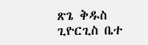ጽጌ ቅዱስ ጊዮርጊስ ቤተ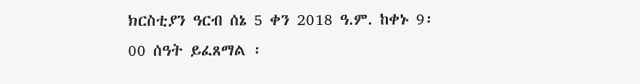ክርስቲያን ዓርብ ሰኔ 5 ቀን 2018 ዓ.ም. ከቀኑ 9፡00 ሰዓት ይፈጸማል ፡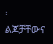፡
ልጆቻቸውና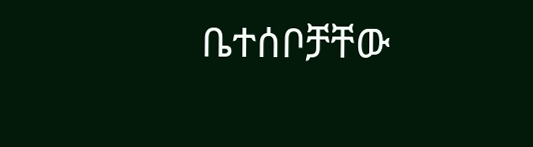ቤተሰቦቻቸው